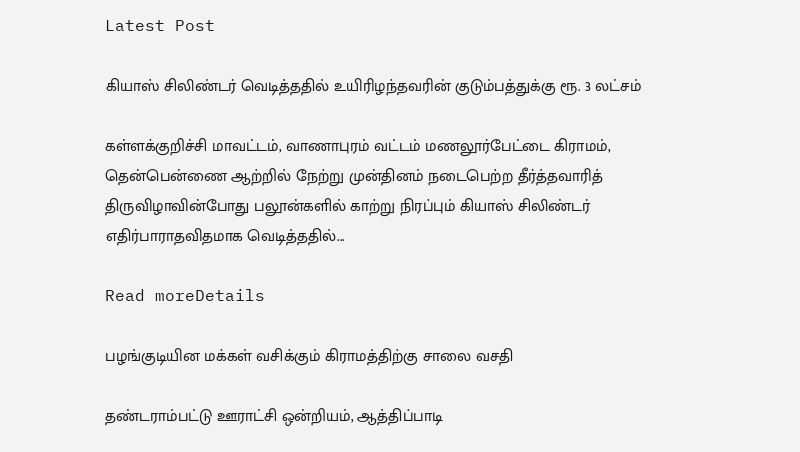Latest Post

கியாஸ் சிலிண்டர் வெடித்ததில் உயிரிழந்தவரின் குடும்பத்துக்கு ரூ. 3 லட்சம்

கள்ளக்குறிச்சி மாவட்டம், வாணாபுரம் வட்டம் மணலூர்பேட்டை கிராமம், தென்பென்ணை ஆற்றில் நேற்று முன்தினம் நடைபெற்ற தீர்த்தவாரித் திருவிழாவின்போது பலூன்களில் காற்று நிரப்பும் கியாஸ் சிலிண்டர் எதிர்பாராதவிதமாக வெடித்ததில்...

Read moreDetails

பழங்குடியின மக்கள் வசிக்கும் கிராமத்திற்கு சாலை வசதி

தண்டராம்பட்டு ஊராட்சி ஒன்றியம், ஆத்திப்பாடி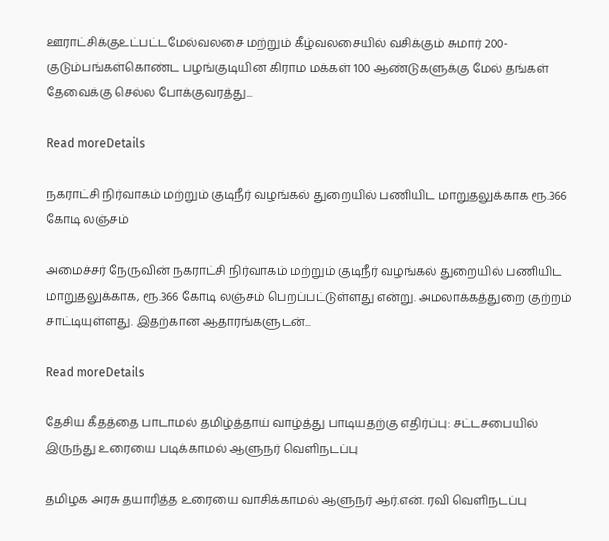ஊராட்சிக்குஉட்பட்டமேல்வலசை மற்றும் கீழ்வலசையில் வசிக்கும் சுமார் 200-குடும்பங்கள்கொண்ட பழங்குடியின கிராம மக்கள் 100 ஆண்டுகளுக்கு மேல் தங்கள் தேவைக்கு செல்ல போக்குவரத்து...

Read moreDetails

நகராட்சி நிர்வாகம் மற்றும் குடிநீர் வழங்கல் துறையில் பணியிட மாறுதலுக்காக ரூ.366 கோடி லஞ்சம்

அமைச்சர் நேருவின் நகராட்சி நிர்வாகம் மற்றும் குடிநீர் வழங்கல் துறையில் பணியிட மாறுதலுக்காக, ரூ.366 கோடி லஞ்சம் பெறப்பட்டுள்ளது என்று. அமலாக்கத்துறை குற்றம் சாட்டியுள்ளது. இதற்கான ஆதாரங்களுடன்...

Read moreDetails

தேசிய கீதத்தை பாடாமல் தமிழ்த்தாய் வாழ்த்து பாடியதற்கு எதிர்ப்பு: சட்டசபையில் இருந்து உரையை படிக்காமல் ஆளுநர் வெளிநடப்பு

தமிழக அரசு தயாரித்த உரையை வாசிக்காமல் ஆளுநர் ஆர்.என். ரவி வெளிநடப்பு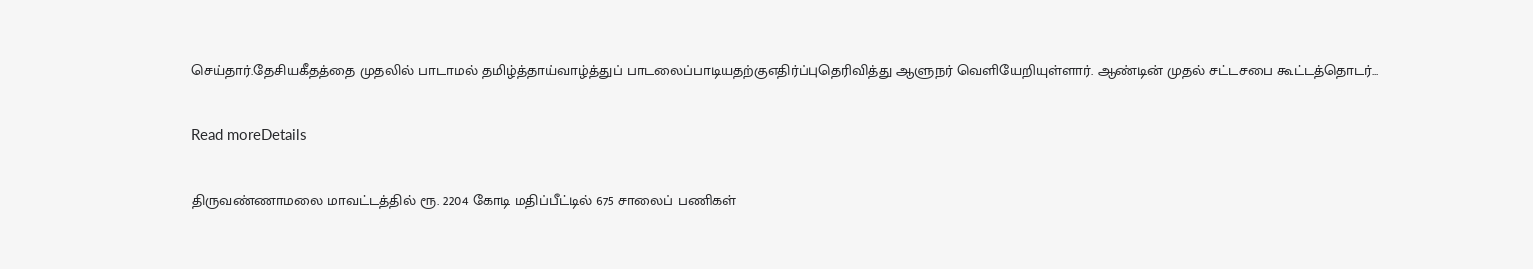செய்தார்.தேசியகீதத்தை முதலில் பாடாமல் தமிழ்த்தாய்வாழ்த்துப் பாடலைப்பாடியதற்குஎதிர்ப்புதெரிவித்து ஆளுநர் வெளியேறியுள்ளார். ஆண்டின் முதல் சட்டசபை கூட்டத்தொடர்...

Read moreDetails

திருவண்ணாமலை மாவட்டத்தில் ரூ. 2204 கோடி மதிப்பீட்டில் 675 சாலைப் பணிகள்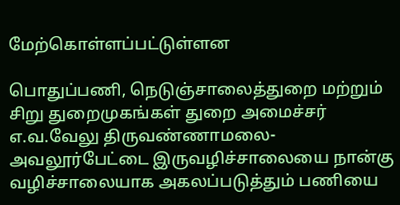மேற்கொள்ளப்பட்டுள்ளன

பொதுப்பணி, நெடுஞ்சாலைத்துறை மற்றும் சிறு துறைமுகங்கள் துறை அமைச்சர் எ.வ.வேலு திருவண்ணாமலை-அவலூர்பேட்டை இருவழிச்சாலையை நான்கு வழிச்சாலையாக அகலப்படுத்தும் பணியை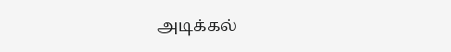அடிக்கல்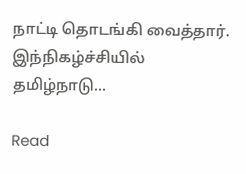நாட்டி தொடங்கி வைத்தார். இந்நிகழ்ச்சியில் தமிழ்நாடு...

Read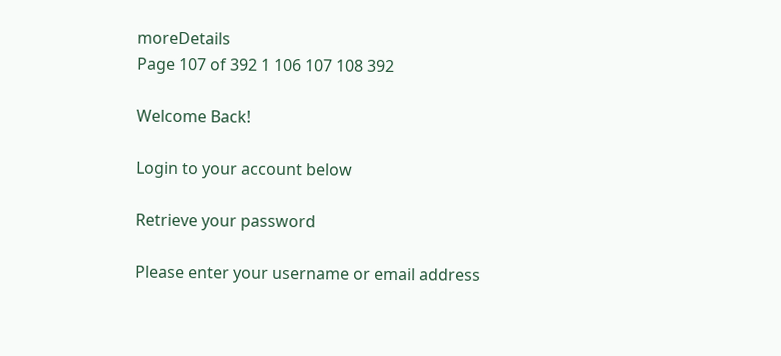moreDetails
Page 107 of 392 1 106 107 108 392

Welcome Back!

Login to your account below

Retrieve your password

Please enter your username or email address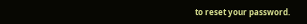to reset your password.